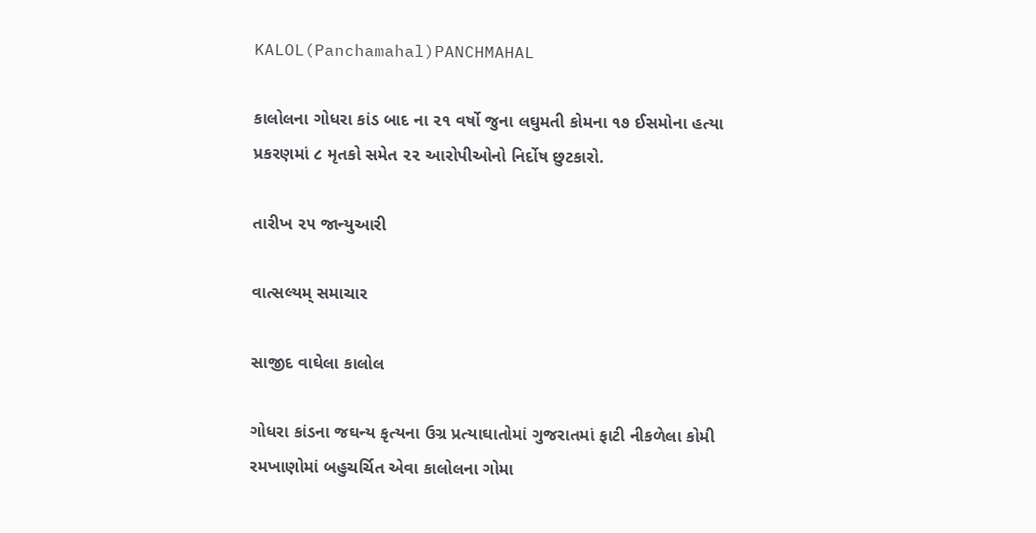KALOL(Panchamahal)PANCHMAHAL

કાલોલના ગોધરા કાંડ બાદ ના ૨૧ વર્ષો જુના લઘુમતી કોમના ૧૭ ઈસમોના હત્યા પ્રકરણમાં ૮ મૃતકો સમેત ૨૨ આરોપીઓનો નિર્દોષ છુટકારો.

તારીખ ૨૫ જાન્યુઆરી

વાત્સલ્યમ્ સમાચાર

સાજીદ વાઘેલા કાલોલ

ગોધરા કાંડના જઘન્ય કૃત્યના ઉગ્ર પ્રત્યાઘાતોમાં ગુજરાતમાં ફાટી નીકળેલા કોમી રમખાણોમાં બહુચર્ચિત એવા કાલોલના ગોમા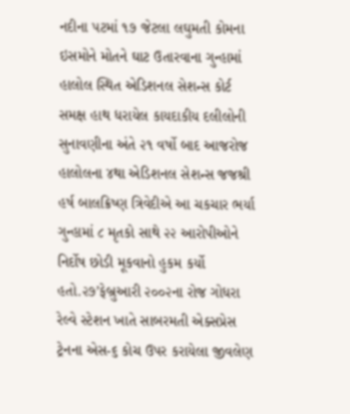નદીના પટમાં ૧૭ જેટલા લઘુમતી કોમના ઇસમોને મોતને ઘાટ ઉતારવાના ગુન્હામાં હાલોલ સ્થિત એડિશનલ સેશન્સ કોર્ટ સમક્ષ હાથ ધરાયેલ કાયદાકીય દલીલોની સુનાવણીના અંતે ૨૧ વર્ષો બાદ આજરોજ હાલોલના ૪થા એડિશનલ સેશન્સ જજશ્રી હર્ષ બાલક્રિષ્ણ ત્રિવેદીએ આ ચકચાર ભર્યા ગુન્હામાં ૮ મૃતકો સાથે ૨૨ આરોપીઓને નિર્દોષ છોડી મૂકવાનો હુકમ કર્યો હતો.૨૭’ફેબ્રુઆરી ૨૦૦૨ના રોજ ગોધરા રેલ્વે સ્ટેશન ખાતે સાબરમતી એક્સપ્રેસ ટ્રેનના એસ-૬ કોચ ઉપર કરાયેલા જીવલેણ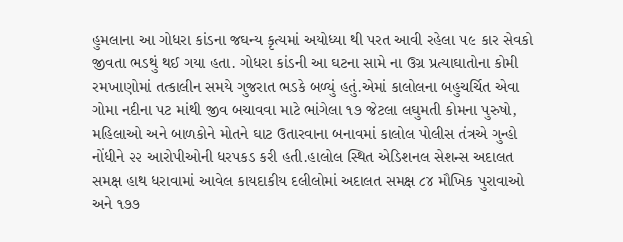હુમલાના આ ગોધરા કાંડના જઘન્ય કૃત્યમાં અયોધ્યા થી પરત આવી રહેલા ૫૯ કાર સેવકો જીવતા ભડથું થઈ ગયા હતા. ગોધરા કાંડની આ ઘટના સામે ના ઉગ્ર પ્રત્યાઘાતોના કોમી રમખાણોમાં તત્કાલીન સમયે ગુજરાત ભડકે બળ્યું હતું.એમાં કાલોલના બહુચર્ચિત એવા ગોમા નદીના પટ માંથી જીવ બચાવવા માટે ભાંગેલા ૧૭ જેટલા લઘુમતી કોમના પુરુષો, મહિલાઓ અને બાળકોને મોતને ઘાટ ઉતારવાના બનાવમાં કાલોલ પોલીસ તંત્રએ ગુન્હો નોંધીને ૨૨ આરોપીઓની ધરપકડ કરી હતી.હાલોલ સ્થિત એડિશનલ સેશન્સ અદાલત સમક્ષ હાથ ધરાવામાં આવેલ કાયદાકીય દલીલોમાં અદાલત સમક્ષ ૮૪ મૌખિક પુરાવાઓ અને ૧૭૭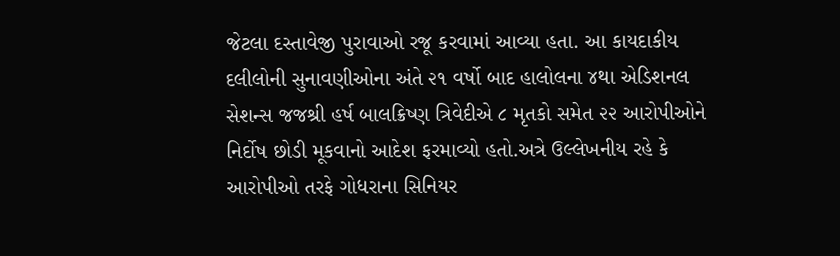જેટલા દસ્તાવેજી પુરાવાઓ રજૂ કરવામાં આવ્યા હતા. આ કાયદાકીય દલીલોની સુનાવણીઓના અંતે ૨૧ વર્ષો બાદ હાલોલના ૪થા એડિશનલ સેશન્સ જજશ્રી હર્ષ બાલક્રિષ્ણ ત્રિવેદીએ ૮ મૃતકો સમેત ૨૨ આરોપીઓને નિર્દોષ છોડી મૂકવાનો આદેશ ફરમાવ્યો હતો.અત્રે ઉલ્લેખનીય રહે કે આરોપીઓ તરફે ગોધરાના સિનિયર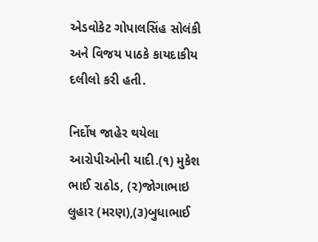એડવોકેટ ગોપાલસિંહ સોલંકી અને વિજય પાઠકે કાયદાકીય દલીલો કરી હતી.

નિર્દોષ જાહેર થયેલા આરોપીઓની યાદી.(૧) મુકેશ ભાઈ રાઠોડ, (૨)જોગાભાઇ લુહાર (મરણ),(૩)બુધાભાઈ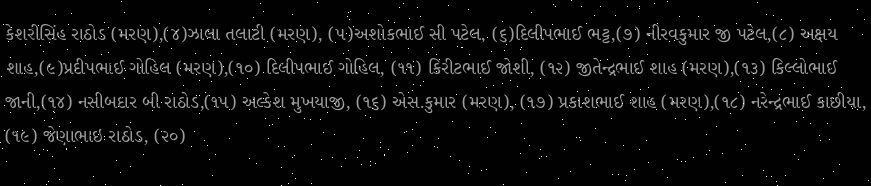કેશરીસિંહ રાઠોડ (મરણ),(૪)ઝાલા તલાટી (મરણ), (૫)અશોકભાઈ સી પટેલ, (૬)દિલીપભાઈ ભટ્ટ,(૭) નીરવકુમાર જી પટેલ,(૮) અક્ષય શાહ,(૯)પ્રદીપભાઈ ગોહિલ (મરણ),(૧૦) દિલીપભાઈ ગોહિલ, (૧૧) કિરીટભાઈ જોશી, (૧૨) જીતેન્દ્રભાઈ શાહ (મરણ),(૧૩) કિલ્લોભાઈ જાની,(૧૪) નસીબદાર બી રાઠોડ,(૧૫) અલ્કેશ મુખયાજી, (૧૬) એસ.કુમાર (મરણ), (૧૭) પ્રકાશભાઈ શાહ (મરણ),(૧૮) નરેન્દ્રભાઈ કાછીયા, (૧૯) જેણાભાઇ રાઠોડ, (૨૦)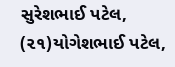સુરેશભાઈ પટેલ, (૨૧)યોગેશભાઈ પટેલ,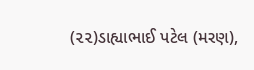(૨૨)ડાહ્યાભાઈ પટેલ (મરણ),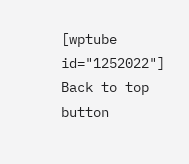[wptube id="1252022"]
Back to top button